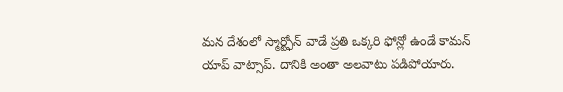మన దేశంలో స్మార్ట్ఫోన్ వాడే ప్రతి ఒక్కరి ఫోన్లో ఉండే కామన్ యాప్ వాట్సాప్. దానికి అంతా అలవాటు పడిపోయారు.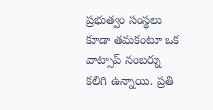ప్రభుత్వం సంస్థలు కూడా తమకంటూ ఒక వాట్సాప్ నంబర్ను కలిగి ఉన్నాయి. ప్రతి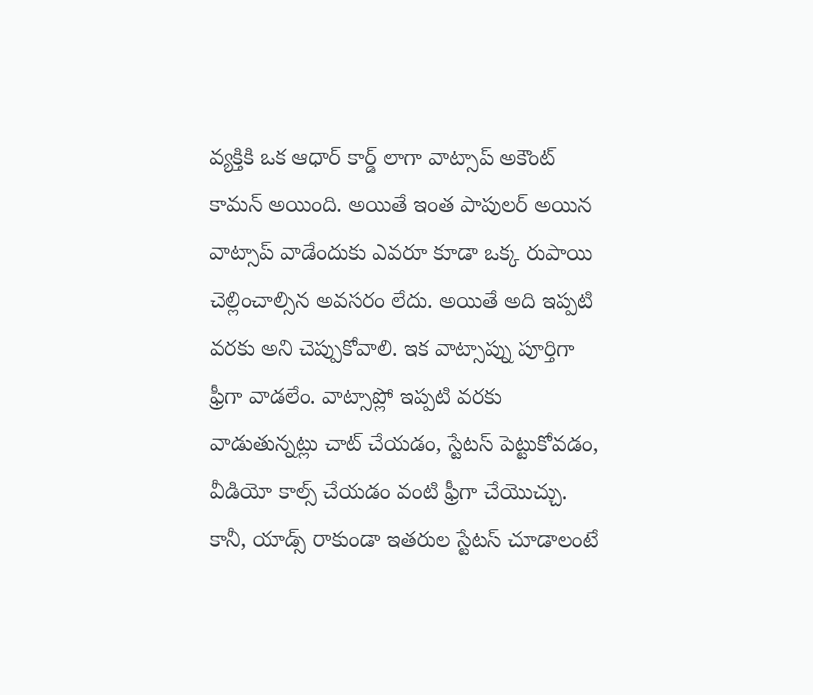వ్యక్తికి ఒక ఆధార్ కార్డ్ లాగా వాట్సాప్ అకౌంట్ కామన్ అయింది. అయితే ఇంత పాపులర్ అయిన వాట్సాప్ వాడేందుకు ఎవరూ కూడా ఒక్క రుపాయి చెల్లించాల్సిన అవసరం లేదు. అయితే అది ఇప్పటి వరకు అని చెప్పుకోవాలి. ఇక వాట్సాప్ను పూర్తిగా ఫ్రీగా వాడలేం. వాట్సాప్లో ఇప్పటి వరకు వాడుతున్నట్లు చాట్ చేయడం, స్టేటస్ పెట్టుకోవడం, వీడియో కాల్స్ చేయడం వంటి ఫ్రీగా చేయొచ్చు. కానీ, యాడ్స్ రాకుండా ఇతరుల స్టేటస్ చూడాలంటే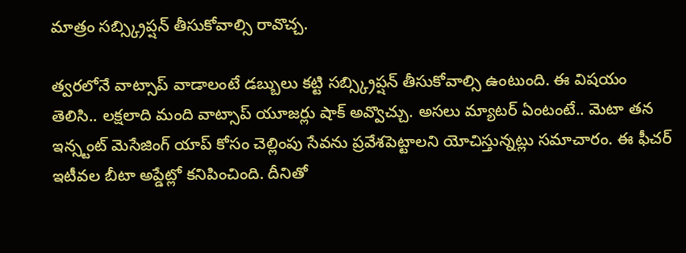మాత్రం సబ్స్క్రిప్షన్ తీసుకోవాల్సి రావొచ్చ.

త్వరలోనే వాట్సాప్ వాడాలంటే డబ్బులు కట్టి సబ్స్క్రిప్షన్ తీసుకోవాల్సి ఉంటుంది. ఈ విషయం తెలిసి.. లక్షలాది మంది వాట్సాప్ యూజర్లు షాక్ అవ్వొచ్చు. అసలు మ్యాటర్ ఏంటంటే.. మెటా తన ఇన్స్టంట్ మెసేజింగ్ యాప్ కోసం చెల్లింపు సేవను ప్రవేశపెట్టాలని యోచిస్తున్నట్లు సమాచారం. ఈ ఫీచర్ ఇటీవల బీటా అప్డేట్లో కనిపించింది. దీనితో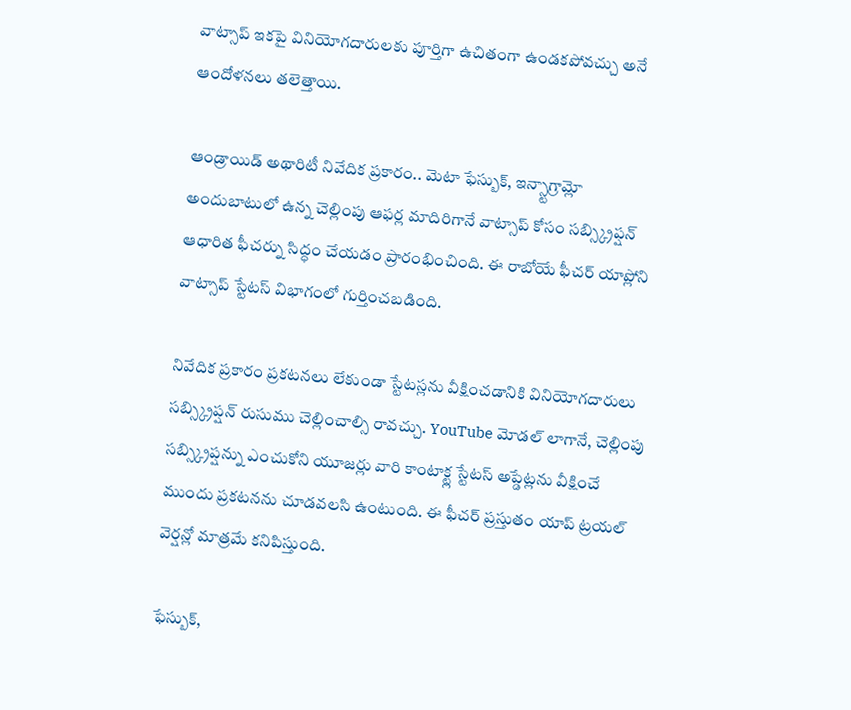వాట్సాప్ ఇకపై వినియోగదారులకు పూర్తిగా ఉచితంగా ఉండకపోవచ్చు అనే ఆందోళనలు తలెత్తాయి.

ఆండ్రాయిడ్ అథారిటీ నివేదిక ప్రకారం.. మెటా ఫేస్బుక్, ఇన్స్టాగ్రామ్లో అందుబాటులో ఉన్న చెల్లింపు ఆఫర్ల మాదిరిగానే వాట్సాప్ కోసం సబ్స్క్రిప్షన్ ఆధారిత ఫీచర్ను సిద్ధం చేయడం ప్రారంభించింది. ఈ రాబోయే ఫీచర్ యాప్లోని వాట్సాప్ స్టేటస్ విభాగంలో గుర్తించబడింది.

నివేదిక ప్రకారం ప్రకటనలు లేకుండా స్టేటస్లను వీక్షించడానికి వినియోగదారులు సబ్స్క్రిప్షన్ రుసుము చెల్లించాల్సి రావచ్చు. YouTube మోడల్ లాగానే, చెల్లింపు సబ్స్క్రిప్షన్ను ఎంచుకోని యూజర్లు వారి కాంటాక్ట్ల స్టేటస్ అప్డేట్లను వీక్షించే ముందు ప్రకటనను చూడవలసి ఉంటుంది. ఈ ఫీచర్ ప్రస్తుతం యాప్ ట్రయల్ వెర్షన్లో మాత్రమే కనిపిస్తుంది.

ఫేస్బుక్,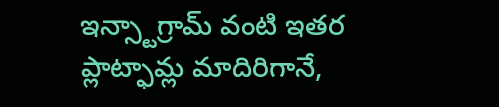ఇన్స్టాగ్రామ్ వంటి ఇతర ప్లాట్ఫామ్ల మాదిరిగానే,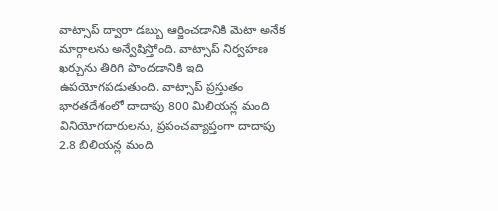వాట్సాప్ ద్వారా డబ్బు ఆర్జించడానికి మెటా అనేక మార్గాలను అన్వేషిస్తోంది. వాట్సాప్ నిర్వహణ ఖర్చును తిరిగి పొందడానికి ఇది ఉపయోగపడుతుంది. వాట్సాప్ ప్రస్తుతం భారతదేశంలో దాదాపు 800 మిలియన్ల మంది వినియోగదారులను, ప్రపంచవ్యాప్తంగా దాదాపు 2.8 బిలియన్ల మంది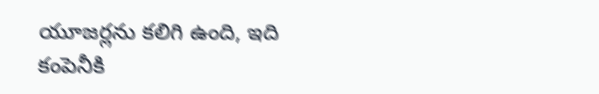యూజర్లను కలిగి ఉంది, ఇది కంపెనీకి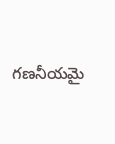గణనీయమై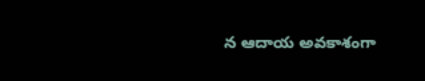న ఆదాయ అవకాశంగా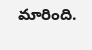మారింది.